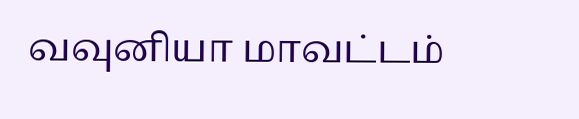வவுனியா மாவட்டம்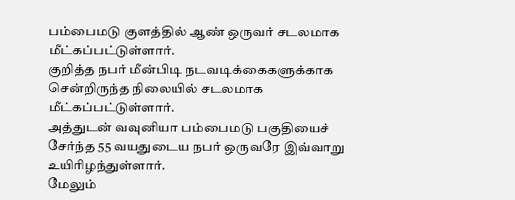பம்பைமடு குளத்தில் ஆண் ஒருவர் சடலமாக மீட்கப்பட்டுள்ளார்.
குறித்த நபர் மீன்பிடி நடவடிக்கைகளுக்காக சென்றிருந்த நிலையில் சடலமாக மீட்கப்பட்டுள்ளார்.
அத்துடன் வவுனியா பம்பைமடு பகுதியைச் சேர்ந்த 55 வயதுடைய நபர் ஒருவரே இவ்வாறு உயிரிழந்துள்ளார்.
மேலும்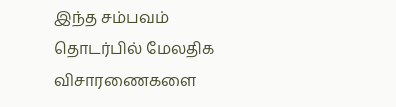இந்த சம்பவம் தொடர்பில் மேலதிக விசாரணைகளை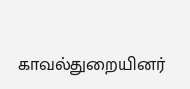காவல்துறையினர்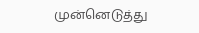முன்னெடுத்து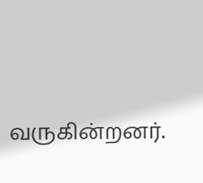வருகின்றனர்.